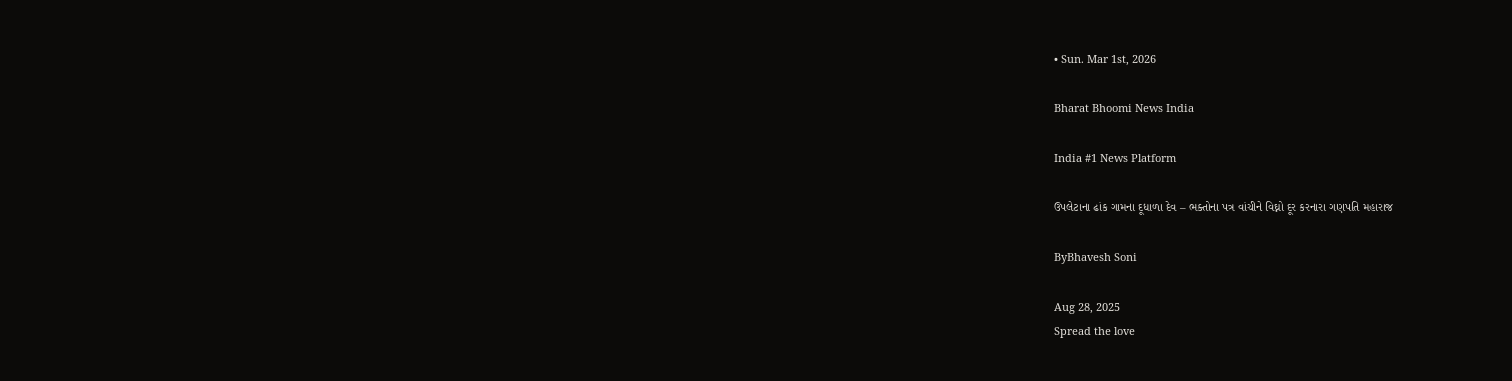• Sun. Mar 1st, 2026

Bharat Bhoomi News India

India #1 News Platform

ઉપલેટાના ઢાંક ગામના દૂધાળા દેવ – ભક્તોના પત્ર વાંચીને વિઘ્નો દૂર કરનારા ગણપતિ મહારાજ

ByBhavesh Soni

Aug 28, 2025
Spread the love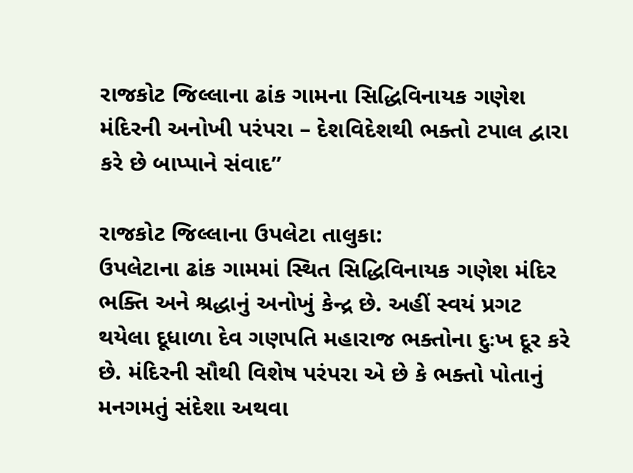રાજકોટ જિલ્લાના ઢાંક ગામના સિદ્ધિવિનાયક ગણેશ મંદિરની અનોખી પરંપરા – દેશવિદેશથી ભક્તો ટપાલ દ્વારા કરે છે બાપ્પાને સંવાદ”

રાજકોટ જિલ્લાના ઉપલેટા તાલુકા:
ઉપલેટાના ઢાંક ગામમાં સ્થિત સિદ્ધિવિનાયક ગણેશ મંદિર ભક્તિ અને શ્રદ્ધાનું અનોખું કેન્દ્ર છે. અહીં સ્વયં પ્રગટ થયેલા દૂધાળા દેવ ગણપતિ મહારાજ ભક્તોના દુઃખ દૂર કરે છે. મંદિરની સૌથી વિશેષ પરંપરા એ છે કે ભક્તો પોતાનું મનગમતું સંદેશા અથવા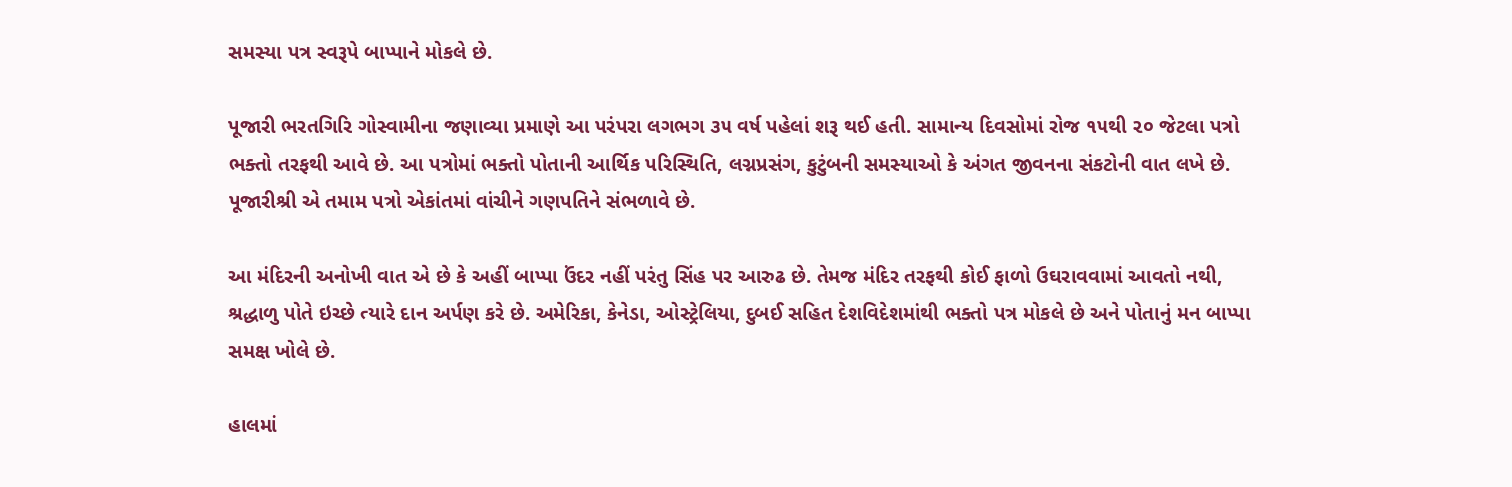સમસ્યા પત્ર સ્વરૂપે બાપ્પાને મોકલે છે.

પૂજારી ભરતગિરિ ગોસ્વામીના જણાવ્યા પ્રમાણે આ પરંપરા લગભગ ૩૫ વર્ષ પહેલાં શરૂ થઈ હતી. સામાન્ય દિવસોમાં રોજ ૧૫થી ૨૦ જેટલા પત્રો ભક્તો તરફથી આવે છે. આ પત્રોમાં ભક્તો પોતાની આર્થિક પરિસ્થિતિ, લગ્નપ્રસંગ, કુટુંબની સમસ્યાઓ કે અંગત જીવનના સંકટોની વાત લખે છે. પૂજારીશ્રી એ તમામ પત્રો એકાંતમાં વાંચીને ગણપતિને સંભળાવે છે.

આ મંદિરની અનોખી વાત એ છે કે અહીં બાપ્પા ઉંદર નહીં પરંતુ સિંહ પર આરુઢ છે. તેમજ મંદિર તરફથી કોઈ ફાળો ઉઘરાવવામાં આવતો નથી, શ્રદ્ધાળુ પોતે ઇચ્છે ત્યારે દાન અર્પણ કરે છે. અમેરિકા, કેનેડા, ઓસ્ટ્રેલિયા, દુબઈ સહિત દેશવિદેશમાંથી ભક્તો પત્ર મોકલે છે અને પોતાનું મન બાપ્પા સમક્ષ ખોલે છે.

હાલમાં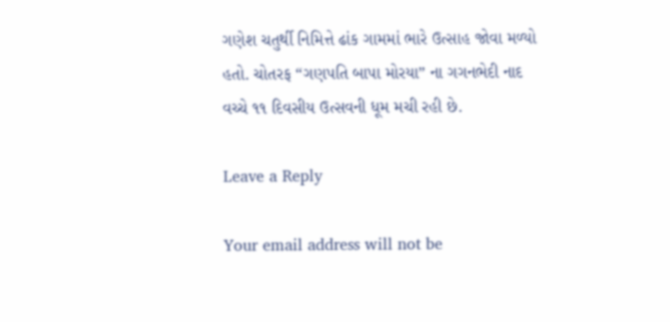ગણેશ ચતુર્થી નિમિત્તે ઢાંક ગામમાં ભારે ઉત્સાહ જોવા મળ્યો હતો. ચોતરફ “ગણપતિ બાપા મોરયા” ના ગગનભેદી નાદ વચ્ચે ૧૧ દિવસીય ઉત્સવની ધૂમ મચી રહી છે.

Leave a Reply

Your email address will not be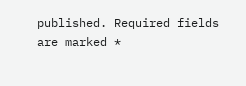published. Required fields are marked *